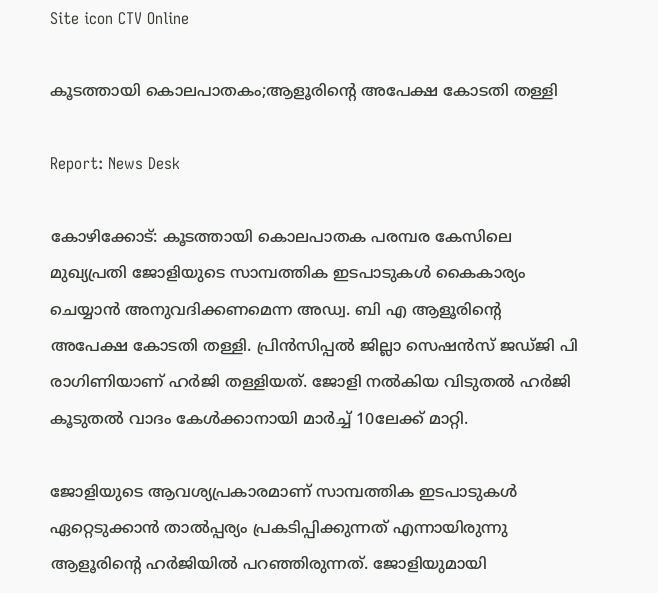Site icon CTV Online

കൂടത്തായി കൊലപാതകം;ആളൂരിന്റെ അപേക്ഷ കോടതി തള്ളി

Report: News Desk

കോഴിക്കോട്: കൂടത്തായി കൊലപാതക പരമ്പര കേസിലെ മുഖ്യപ്രതി ജോളിയുടെ സാമ്പത്തിക ഇടപാടുകൾ കൈകാര്യം ചെയ്യാൻ അനുവദിക്കണമെന്ന അഡ്വ. ബി എ ആളൂരിന്റെ അപേക്ഷ കോടതി തള്ളി. പ്രിൻസിപ്പൽ ജില്ലാ സെഷൻസ്‌ ജഡ്‌ജി പി രാഗിണിയാണ്‌ ഹർജി തള്ളിയത്‌. ജോളി നൽകിയ വിടുതൽ ഹർജി കൂടുതൽ വാദം കേൾക്കാനായി മാർച്ച്‌ 10ലേക്ക്‌ മാറ്റി.

ജോളിയുടെ ആവശ്യപ്രകാരമാണ്‌ സാമ്പത്തിക ഇടപാടുകൾ ഏറ്റെടുക്കാൻ താൽപ്പര്യം പ്രകടിപ്പിക്കുന്നത്‌ എന്നായിരുന്നു ആളൂരിന്റെ ഹർജിയിൽ പറഞ്ഞിരുന്നത്‌. ജോളിയുമായി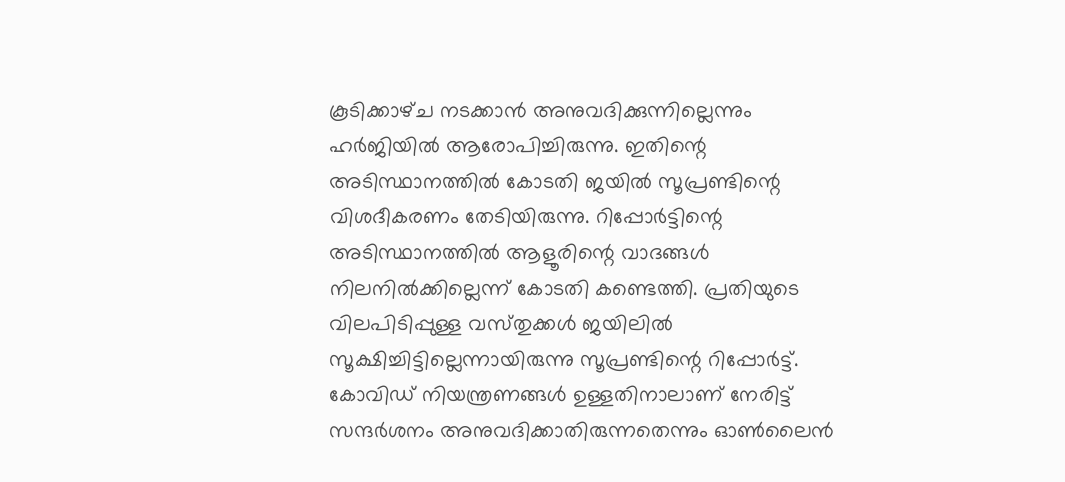കൂടിക്കാഴ്‌ച നടക്കാൻ അനുവദിക്കുന്നില്ലെന്നും ഹർജിയിൽ ആരോപിച്ചിരുന്നു. ഇതിന്റെ അടിസ്ഥാനത്തിൽ കോടതി ജയിൽ സൂപ്രണ്ടിന്റെ വിശദീകരണം തേടിയിരുന്നു. റിപ്പോർട്ടിന്റെ അടിസ്ഥാനത്തിൽ ആളൂരിന്റെ വാദങ്ങൾ നിലനിൽക്കില്ലെന്ന്‌ കോടതി കണ്ടെത്തി. പ്രതിയുടെ വിലപിടിപ്പുള്ള വസ്‌തുക്കൾ ജയിലിൽ സൂക്ഷിച്ചിട്ടില്ലെന്നായിരുന്നു സൂപ്രണ്ടിന്റെ റിപ്പോർട്ട്‌. കോവിഡ്‌ നിയന്ത്രണങ്ങൾ ഉള്ളതിനാലാണ്‌ നേരിട്ട് സന്ദർശനം അനുവദിക്കാതിരുന്നതെന്നും ഓൺലൈൻ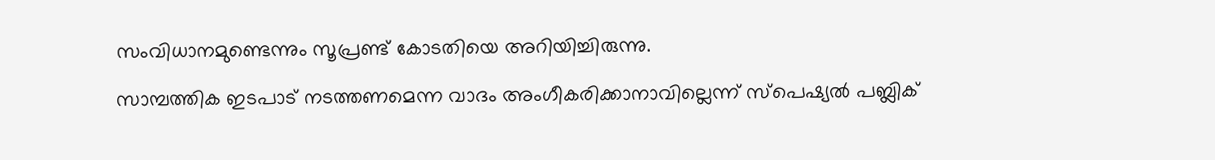സംവിധാനമുണ്ടെന്നും സൂപ്രണ്ട്‌ കോടതിയെ അറിയിച്ചിരുന്നു.

സാമ്പത്തിക ഇടപാട് നടത്തണമെന്ന വാദം അംഗീകരിക്കാനാവില്ലെന്ന്‌ സ്‌പെഷ്യൽ പബ്ലിക്‌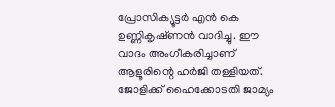പ്രോസിക്യൂട്ടർ എൻ കെ ഉണ്ണികൃഷ്‌ണൻ വാദിച്ചു. ഈ വാദം അംഗീകരിച്ചാണ്‌ ആളൂരിന്റെ ഹർജി തള്ളിയത്‌. ജോളിക്ക് ഹൈക്കോടതി ജാമ്യം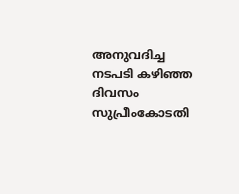അനുവദിച്ച നടപടി കഴിഞ്ഞ ദിവസം സുപ്രീംകോടതി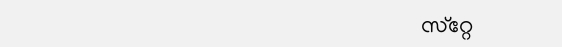സ്‌റ്റേ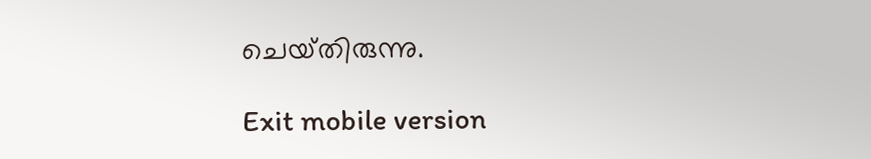ചെയ്‌തിരുന്നു.

Exit mobile version